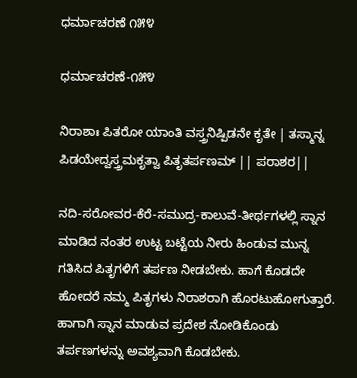ಧರ್ಮಾಚರಣೆ ೧೫೪

ಧರ್ಮಾಚರಣೆ-೧೫೪

ನಿರಾಶಾಃ ಪಿತರೋ ಯಾಂತಿ ವಸ್ತ್ರನಿಷ್ಪಿಡನೇ ಕೃತೇ | ತಸ್ಮಾನ್ನ ಪಿಡಯೇದ್ವಸ್ತ್ರಮಕೃತ್ವಾ ಪಿತೃತರ್ಪಣಮ್ || ಪರಾಶರ||

ನದಿ-ಸರೋವರ-ಕೆರೆ-ಸಮುದ್ರ-ಕಾಲುವೆ-ತೀರ್ಥಗಳಲ್ಲಿ ಸ್ನಾನ ಮಾಡಿದ ನಂತರ ಉಟ್ಟ ಬಟ್ಟೆಯ ನೀರು ಹಿಂಡುವ ಮುನ್ನ ಗತಿಸಿದ ಪಿತೃಗಳಿಗೆ ತರ್ಪಣ ನೀಡಬೇಕು. ಹಾಗೆ ಕೊಡದೇ ಹೋದರೆ ನಮ್ಮ ಪಿತೃಗಳು ನಿರಾಶರಾಗಿ ಹೊರಟುಹೋಗುತ್ತಾರೆ. ಹಾಗಾಗಿ ಸ್ನಾನ ಮಾಡುವ ಪ್ರದೇಶ ನೋಡಿಕೊಂಡು ತರ್ಪಣಗಳನ್ನು ಅವಶ್ಯವಾಗಿ ಕೊಡಬೇಕು.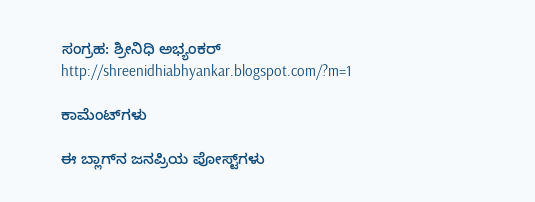ಸಂಗ್ರಹ: ಶ್ರೀನಿಧಿ ಅಭ್ಯಂಕರ್
http://shreenidhiabhyankar.blogspot.com/?m=1

ಕಾಮೆಂಟ್‌ಗಳು

ಈ ಬ್ಲಾಗ್‌ನ ಜನಪ್ರಿಯ ಪೋಸ್ಟ್‌ಗಳು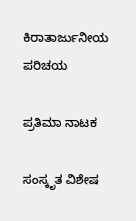ಕಿರಾತಾರ್ಜುನೀಯ ಪರಿಚಯ

ಪ್ರತಿಮಾ ನಾಟಕ

ಸಂಸ್ಕೃತ ವಿಶೇಷ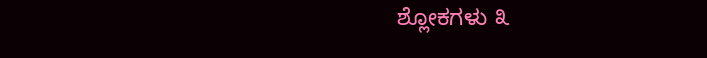ಶ್ಲೋಕಗಳು ೩